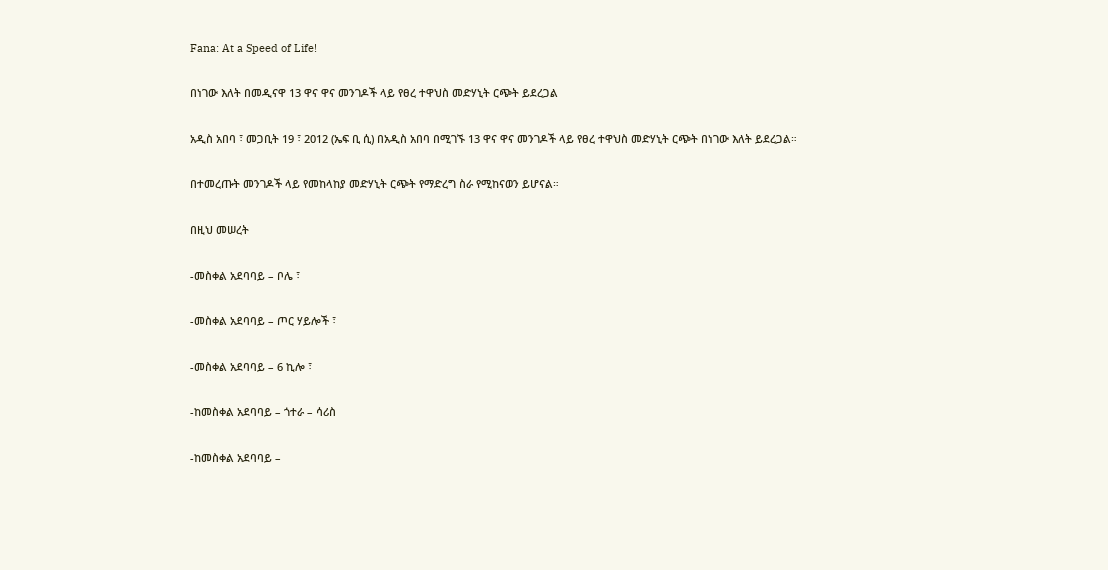Fana: At a Speed of Life!

በነገው እለት በመዲናዋ 13 ዋና ዋና መንገዶች ላይ የፀረ ተዋህስ መድሃኒት ርጭት ይደረጋል

አዲስ አበባ ፣ መጋቢት 19 ፣ 2012 (ኤፍ ቢ ሲ) በአዲስ አበባ በሚገኙ 13 ዋና ዋና መንገዶች ላይ የፀረ ተዋህስ መድሃኒት ርጭት በነገው እለት ይደረጋል።

በተመረጡት መንገዶች ላይ የመከላከያ መድሃኒት ርጭት የማድረግ ስራ የሚከናወን ይሆናል።

በዚህ መሠረት

-መስቀል አደባባይ – ቦሌ ፣

-መስቀል አደባባይ – ጦር ሃይሎች ፣

-መስቀል አደባባይ – 6 ኪሎ ፣

-ከመስቀል አደባባይ – ጎተራ – ሳሪስ

-ከመስቀል አደባባይ –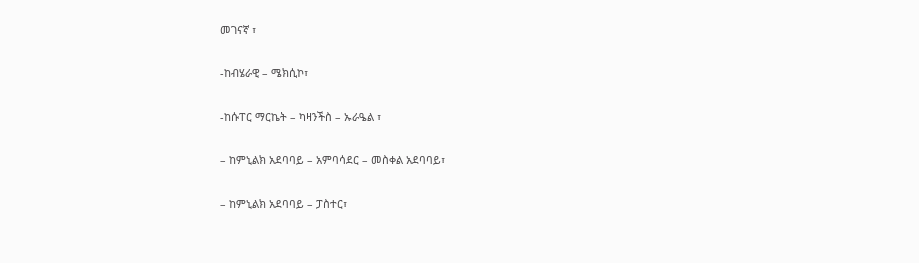መገናኛ ፣

-ከብሄራዊ – ሜክሲኮ፣

-ከሱፐር ማርኬት – ካዛንችስ – ኡራዔል ፣

– ከምኒልክ አደባባይ – አምባሳደር – መስቀል አደባባይ፣

– ከምኒልክ አደባባይ – ፓስተር፣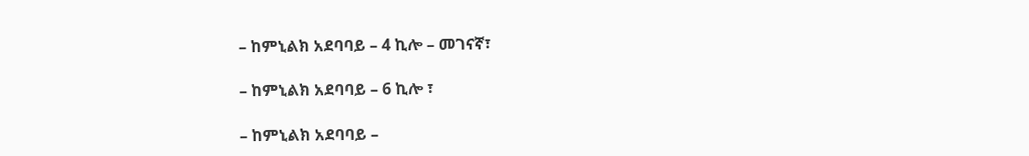– ከምኒልክ አደባባይ – 4 ኪሎ – መገናኛ፣

– ከምኒልክ አደባባይ – 6 ኪሎ ፣

– ከምኒልክ አደባባይ –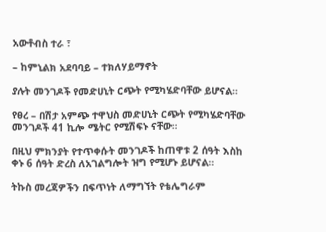አውቶብስ ተራ ፣

– ከምኒልክ አደባባይ – ተክለሃይማኖት

ያሉት መንገዶች የመድሀኒት ርጭት የሚካሄድባቸው ይሆናል።

የፀረ – በሽታ አምጭ ተዋህስ መድሀኒት ርጭት የሚካሄድባቸው መንገዶች 41 ኪሎ ሜትር የሚሽፍኑ ናቸው።

በዚህ ምክንያት የተጥቀሱት መንገዶች ከጠዋቱ 2 ሰዓት እስከ ቀኑ 6 ሰዓት ድረስ ለአገልግሎት ዝግ የሚሆኑ ይሆናል።

ትኩስ መረጃዎችን በፍጥነት ለማግኘት የቴሌግራም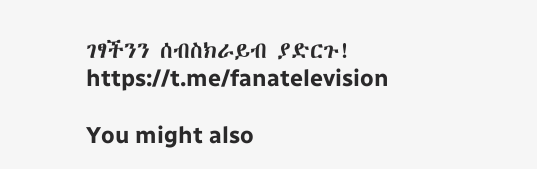ገፃችንን ሰብስክራይብ ያድርጉ!
https://t.me/fanatelevision

You might also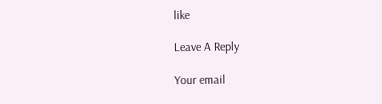like

Leave A Reply

Your email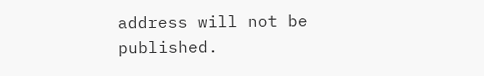address will not be published.